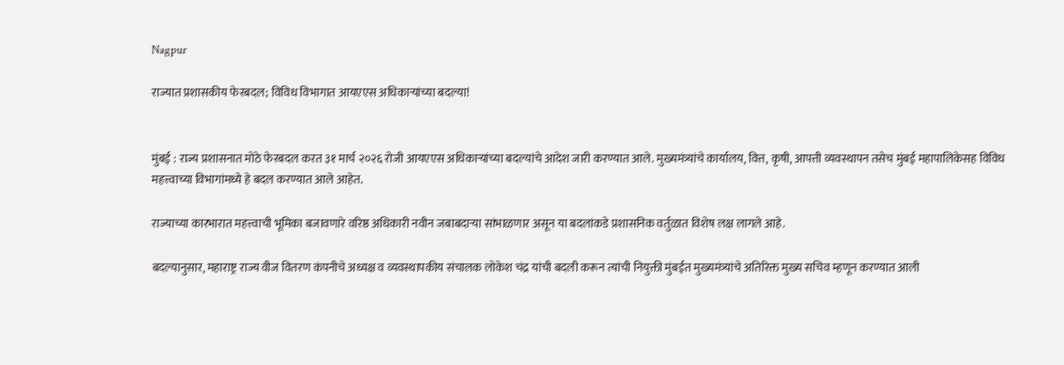Nagpur

राज्यात प्रशासकीय फेरबदल; विविध विभागात आयएएस अधिकाऱ्यांच्या बदल्या!


मुंबई : राज्य प्रशासनात मोठे फेरबदल करत ३१ मार्च २०२६ रोजी आयएएस अधिकाऱ्यांच्या बदल्यांचे आदेश जारी करण्यात आले. मुख्यमंत्र्यांचे कार्यालय, वित्त, कृषी, आपत्ती व्यवस्थापन तसेच मुंबई महापालिकेसह विविध महत्त्वाच्या विभागांमध्ये हे बदल करण्यात आले आहेत.

राज्याच्या कारभारात महत्त्वाची भूमिका बजावणारे वरिष्ठ अधिकारी नवीन जबाबदाऱ्या सांभाळणार असून या बदलांकडे प्रशासनिक वर्तुळात विशेष लक्ष लागले आहे.

बदल्यानुसार, महाराष्ट्र राज्य वीज वितरण कंपनीचे अध्यक्ष व व्यवस्थापकीय संचालक लोकेश चंद्र यांची बदली करून त्यांची नियुक्ती मुंबईत मुख्यमंत्र्यांचे अतिरिक्त मुख्य सचिव म्हणून करण्यात आली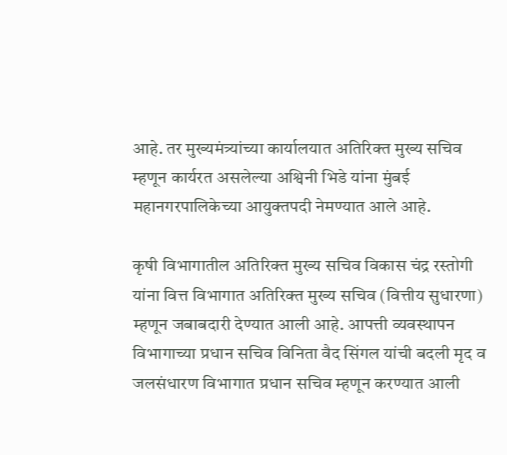आहे. तर मुख्यमंत्र्यांच्या कार्यालयात अतिरिक्त मुख्य सचिव म्हणून कार्यरत असलेल्या अश्विनी भिडे यांना मुंबई महानगरपालिकेच्या आयुक्तपदी नेमण्यात आले आहे.

कृषी विभागातील अतिरिक्त मुख्य सचिव विकास चंद्र रस्तोगी यांना वित्त विभागात अतिरिक्त मुख्य सचिव (वित्तीय सुधारणा) म्हणून जबाबदारी देण्यात आली आहे. आपत्ती व्यवस्थापन विभागाच्या प्रधान सचिव विनिता वैद सिंगल यांची बदली मृद व जलसंधारण विभागात प्रधान सचिव म्हणून करण्यात आली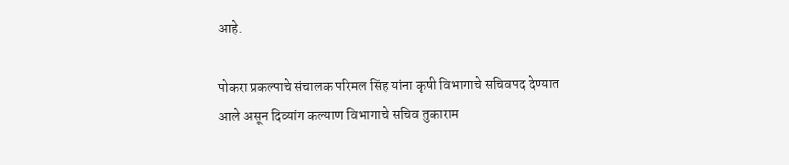आहे.

पोकरा प्रकल्पाचे संचालक परिमल सिंह यांना कृषी विभागाचे सचिवपद देण्यात आले असून दिव्यांग कल्याण विभागाचे सचिव तुकाराम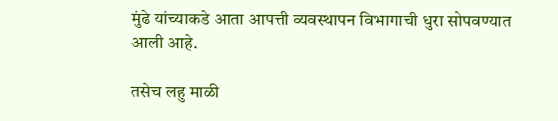मुंढे यांच्याकडे आता आपत्ती व्यवस्थापन विभागाची धुरा सोपवण्यात आली आहे.

तसेच लहु माळी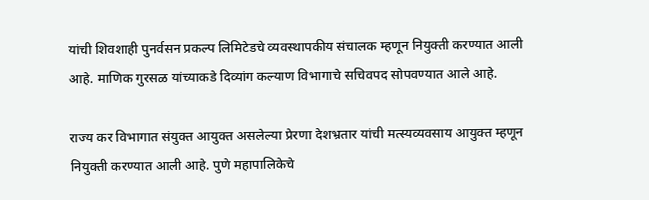यांची शिवशाही पुनर्वसन प्रकल्प लिमिटेडचे व्यवस्थापकीय संचालक म्हणून नियुक्ती करण्यात आली आहे. माणिक गुरसळ यांच्याकडे दिव्यांग कल्याण विभागाचे सचिवपद सोपवण्यात आले आहे.

राज्य कर विभागात संयुक्त आयुक्त असलेल्या प्रेरणा देशभ्रतार यांची मत्स्यव्यवसाय आयुक्त म्हणून नियुक्ती करण्यात आली आहे. पुणे महापालिकेचे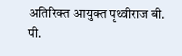अतिरिक्त आयुक्त पृथ्वीराज बी. पी.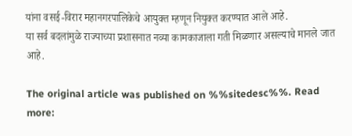यांना वसई-विरार महानगरपालिकेचे आयुक्त म्हणून नियुक्त करण्यात आले आहे.
या सर्व बदलांमुळे राज्याच्या प्रशासनात नव्या कामकाजाला गती मिळणार असल्याचे मानले जात आहे.

The original article was published on %%sitedesc%%. Read more: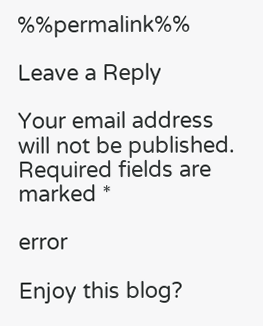%%permalink%%

Leave a Reply

Your email address will not be published. Required fields are marked *

error

Enjoy this blog?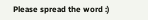Please spread the word :)